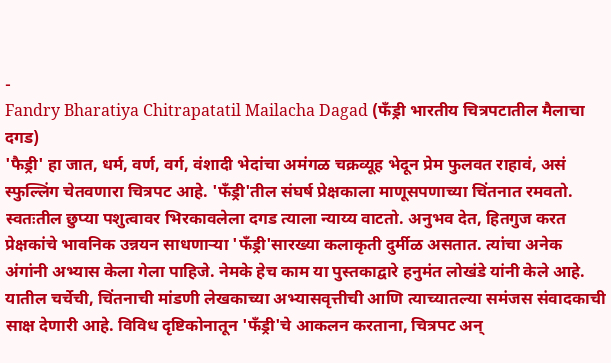-
Fandry Bharatiya Chitrapatatil Mailacha Dagad (फँड्री भारतीय चित्रपटातील मैलाचा दगड)
'फैड्री' हा जात, धर्म, वर्ण, वर्ग, वंशादी भेदांचा अमंगळ चक्रव्यूह भेदून प्रेम फुलवत राहावं, असं स्फुल्लिंग चेतवणारा चित्रपट आहे. 'फँड्री'तील संघर्ष प्रेक्षकाला माणूसपणाच्या चिंतनात रमवतो. स्वतःतील छुप्या पशुत्वावर भिरकावलेला दगड त्याला न्याय्य वाटतो. अनुभव देत, हितगुज करत प्रेक्षकांचे भावनिक उन्नयन साधणाऱ्या 'फँड्री'सारख्या कलाकृती दुर्मीळ असतात. त्यांचा अनेक अंगांनी अभ्यास केला गेला पाहिजे. नेमके हेच काम या पुस्तकाद्वारे हनुमंत लोखंडे यांनी केले आहे. यातील चर्चेची, चिंतनाची मांडणी लेखकाच्या अभ्यासवृत्तीची आणि त्याच्यातल्या समंजस संवादकाची साक्ष देणारी आहे. विविध दृष्टिकोनातून 'फँड्री'चे आकलन करताना, चित्रपट अन्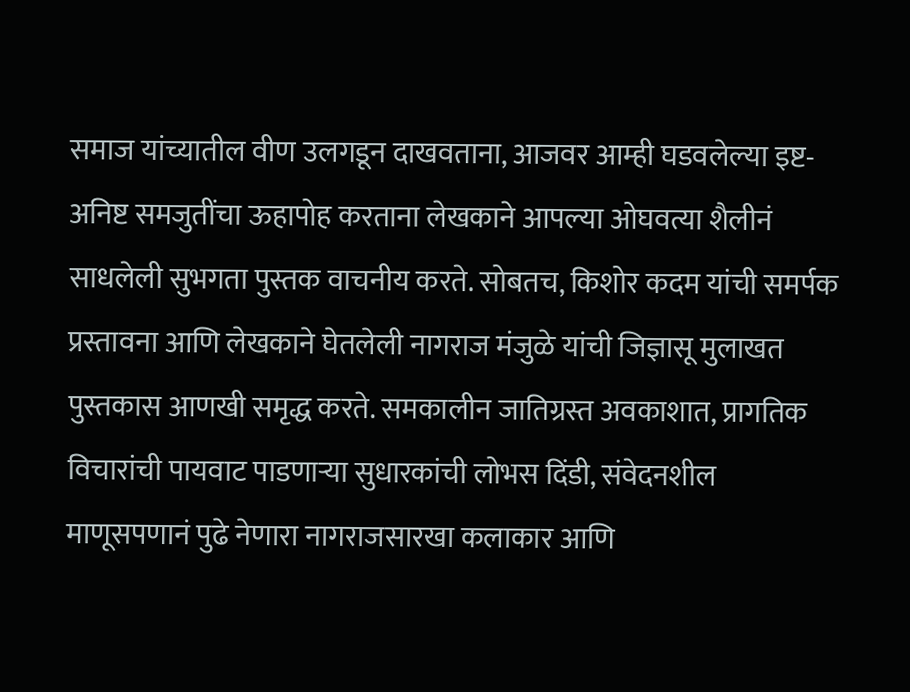समाज यांच्यातील वीण उलगडून दाखवताना, आजवर आम्ही घडवलेल्या इष्ट-अनिष्ट समजुतींचा ऊहापोह करताना लेखकाने आपल्या ओघवत्या शैलीनं साधलेली सुभगता पुस्तक वाचनीय करते. सोबतच, किशोर कदम यांची समर्पक प्रस्तावना आणि लेखकाने घेतलेली नागराज मंजुळे यांची जिज्ञासू मुलाखत पुस्तकास आणखी समृद्ध करते. समकालीन जातिग्रस्त अवकाशात, प्रागतिक विचारांची पायवाट पाडणाऱ्या सुधारकांची लोभस दिंडी, संवेदनशील माणूसपणानं पुढे नेणारा नागराजसारखा कलाकार आणि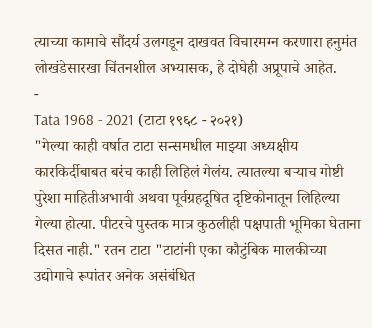त्याच्या कामाचे सौंदर्य उलगडून दाखवत विचारमग्न करणारा हनुमंत लोखंडेसारखा चिंतनशील अभ्यासक, हे दोघेही अप्रूपाचे आहेत.
-
Tata 1968 - 2021 (टाटा १९६८ - २०२१)
"गेल्या काही वर्षात टाटा सन्समधील माझ्या अध्यक्षीय कारकिर्दीबाबत बरंच काही लिहिलं गेलंय. त्यातल्या बऱ्याच गोष्टी पुरेशा माहितीअभावी अथवा पूर्वग्रहदूषित दृष्टिकोनातून लिहिल्या गेल्या होत्या. पीटरचे पुस्तक मात्र कुठलीही पक्षपाती भूमिका घेताना दिसत नाही." रतन टाटा "टाटांनी एका कौटुंबिक मालकीच्या उद्योगाचे रूपांतर अनेक असंबंधित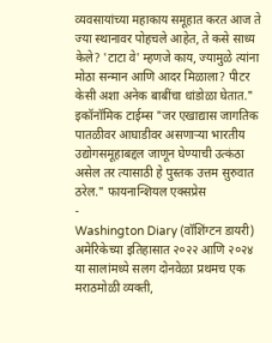व्यवसायांच्या महाकाय समूहात करत आज ते ज्या स्थानावर पोहचले आहेत, ते कसे साध्य केले? 'टाटा वे' म्हणजे काय, ज्यामुळे त्यांना मोठा सन्मान आणि आदर मिळाला? पीटर केसी अशा अनेक बाबींचा धांडोळा घेतात." इकॉनॉमिक टाईम्स "जर एखाद्यास जागतिक पातळीवर आघाडीवर असणाऱ्या भारतीय उद्योगसमूहाबद्दल जाणून घेण्याची उत्कंठा असेल तर त्यासाठी हे पुस्तक उत्तम सुरुवात ठरेल." फायनान्शियल एक्सप्रेस
-
Washington Diary (वॉशिंग्टन डायरी)
अमेरिकेच्या इतिहासात २०२२ आणि २०२४ या सालांमध्ये सलग दोनवेळा प्रथमच एक मराठमोळी व्यक्ती,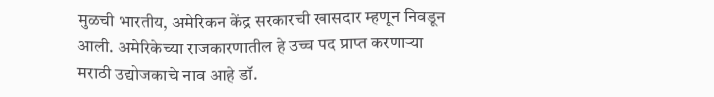मुळची भारतीय, अमेरिकन केंद्र सरकारची खासदार म्हणून निवडून आली. अमेरिकेच्या राजकारणातील हे उच्च पद प्राप्त करणाऱ्या मराठी उद्योजकाचे नाव आहे डॉ.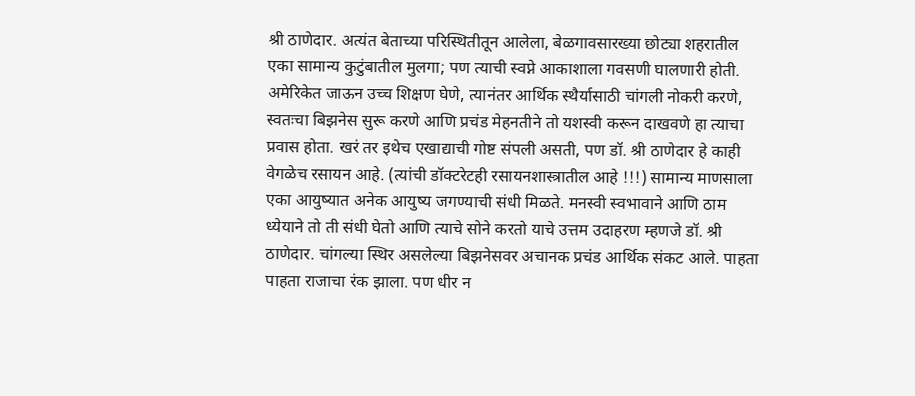श्री ठाणेदार. अत्यंत बेताच्या परिस्थितीतून आलेला, बेळगावसारख्या छोट्या शहरातील एका सामान्य कुटुंबातील मुलगा; पण त्याची स्वप्ने आकाशाला गवसणी घालणारी होती. अमेरिकेत जाऊन उच्च शिक्षण घेणे, त्यानंतर आर्थिक स्थैर्यासाठी चांगली नोकरी करणे, स्वतःचा बिझनेस सुरू करणे आणि प्रचंड मेहनतीने तो यशस्वी करून दाखवणे हा त्याचा प्रवास होता. खरं तर इथेच एखाद्याची गोष्ट संपली असती, पण डॉ. श्री ठाणेदार हे काही वेगळेच रसायन आहे. (त्यांची डॉक्टरेटही रसायनशास्त्रातील आहे !!!) सामान्य माणसाला एका आयुष्यात अनेक आयुष्य जगण्याची संधी मिळते. मनस्वी स्वभावाने आणि ठाम ध्येयाने तो ती संधी घेतो आणि त्याचे सोने करतो याचे उत्तम उदाहरण म्हणजे डॉ. श्री ठाणेदार. चांगल्या स्थिर असलेल्या बिझनेसवर अचानक प्रचंड आर्थिक संकट आले. पाहता पाहता राजाचा रंक झाला. पण धीर न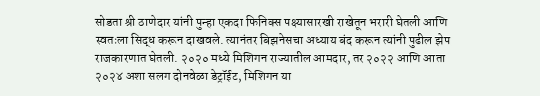सोडता श्री ठाणेदार यांनी पुन्हा एकदा फिनिक्स पक्ष्यासारखी राखेतून भरारी घेतली आणि स्वतःला सिद्ध करून दाखवले. त्यानंतर बिझनेसचा अध्याय बंद करून त्यांनी पुढील झेप राजकारणात घेतली. २०२० मध्ये मिशिगन राज्यातील आमदार, तर २०२२ आणि आता २०२४ अशा सलग दोनवेळा डेट्रॉईट, मिशिगन या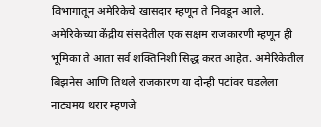विभागातून अमेरिकेचे खासदार म्हणून ते निवडून आले. अमेरिकेच्या केंद्रीय संसदेतील एक सक्षम राजकारणी म्हणून ही भूमिका ते आता सर्व शक्तिनिशी सिद्ध करत आहेत. अमेरिकेतील बिझनेस आणि तिथले राजकारण या दोन्ही पटांवर घडलेला नाट्यमय थरार म्हणजे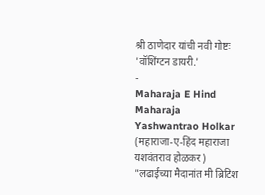श्री ठाणेदार यांची नवी गोष्टः 'वॉशिंग्टन डायरी.'
-
Maharaja E Hind Maharaja Yashwantrao Holkar (महाराजा-ए-हिंद महाराजा यशवंतराव होळकर)
"लढाईच्या मैदानांत मी ब्रिटिश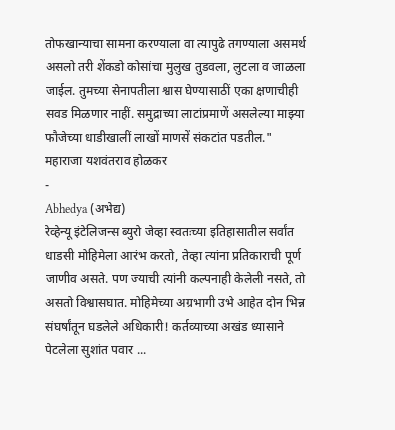तोफखान्याचा सामना करण्याला वा त्यापुढे तगण्याला असमर्थ असलो तरी शेंकडो कोसांचा मुलुख तुडवला, लुटला व जाळला जाईल. तुमच्या सेनापतीला श्वास घेण्यासाठीं एका क्षणाचीही सवड मिळणार नाहीं. समुद्राच्या लाटांप्रमाणें असलेल्या माझ्या फौजेच्या धाडीखालीं लाखों माणसें संकटांत पडतील." महाराजा यशवंतराव होळकर
-
Abhedya (अभेद्य)
रेव्हेन्यू इंटेलिजन्स ब्युरो जेव्हा स्वतःच्या इतिहासातील सर्वांत धाडसी मोहिमेला आरंभ करतो, तेव्हा त्यांना प्रतिकाराची पूर्ण जाणीव असते. पण ज्याची त्यांनी कल्पनाही केलेली नसते, तो असतो विश्वासघात. मोहिमेच्या अग्रभागी उभे आहेत दोन भिन्न संघर्षांतून घडलेले अधिकारी! कर्तव्याच्या अखंड ध्यासाने पेटलेला सुशांत पवार ...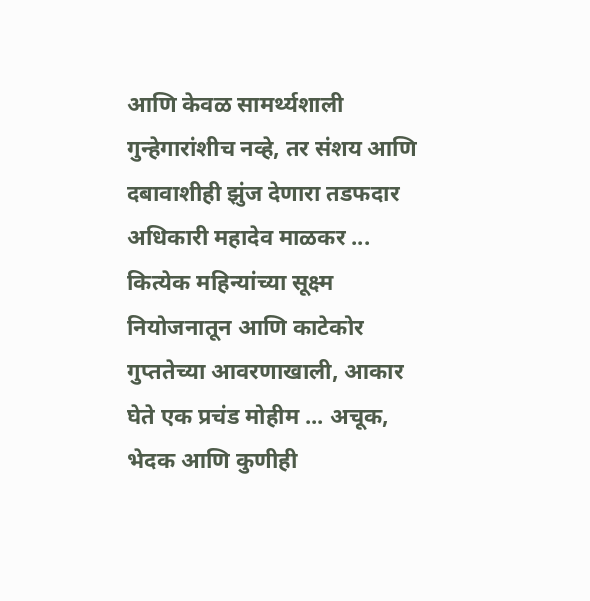आणि केवळ सामर्थ्यशाली गुन्हेगारांशीच नव्हे, तर संशय आणि दबावाशीही झुंज देणारा तडफदार अधिकारी महादेव माळकर ... कित्येक महिन्यांच्या सूक्ष्म नियोजनातून आणि काटेकोर गुप्ततेच्या आवरणाखाली, आकार घेते एक प्रचंड मोहीम ... अचूक, भेदक आणि कुणीही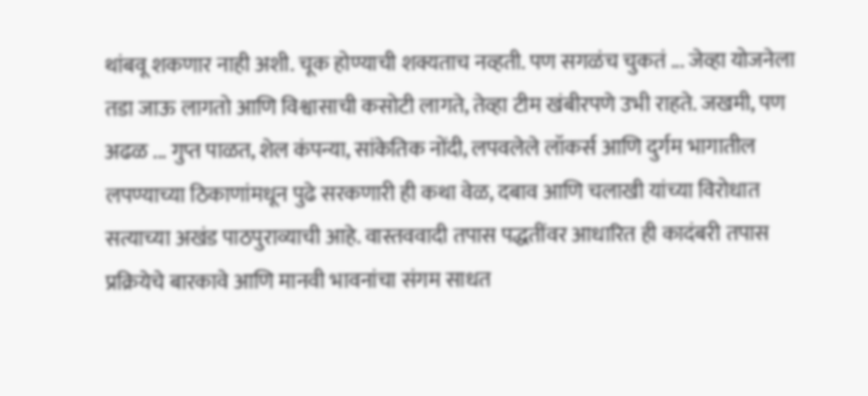थांबवू शकणार नाही अशी. चूक होण्याची शक्यताच नव्हती. पण सगळंच चुकतं ... जेव्हा योजनेला तडा जाऊ लागतो आणि विश्वासाची कसोटी लागते, तेव्हा टीम खंबीरपणे उभी राहते. जखमी, पण अढळ ... गुप्त पाळत, शेल कंपन्या, सांकेतिक नोंदी, लपवलेले लॉकर्स आणि दुर्गम भागातील लपण्याच्या ठिकाणांमधून पुढे सरकणारी ही कथा वेळ, दबाव आणि चलाखी यांच्या विरोधात सत्याच्या अखंड पाठपुराव्याची आहे. वास्तववादी तपास पद्धतींवर आधारित ही कादंबरी तपास प्रक्रियेचे बारकावे आणि मानवी भावनांचा संगम साधत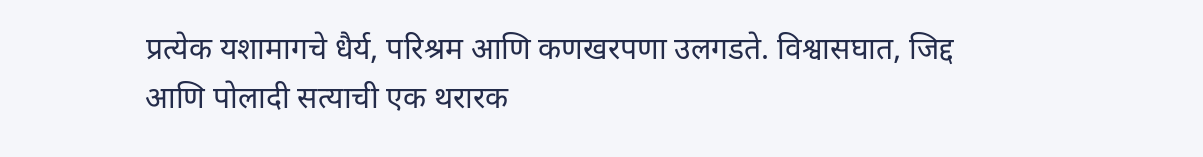प्रत्येक यशामागचे धैर्य, परिश्रम आणि कणखरपणा उलगडते. विश्वासघात, जिद्द आणि पोलादी सत्याची एक थरारक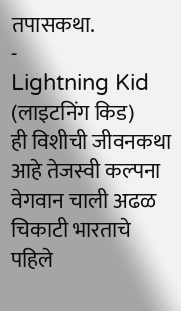तपासकथा.
-
Lightning Kid (लाइटनिंग किड)
ही विशीची जीवनकथा आहे तेजस्वी कल्पना वेगवान चाली अढळ चिकाटी भारताचे पहिले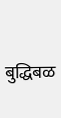बुद्धिबळ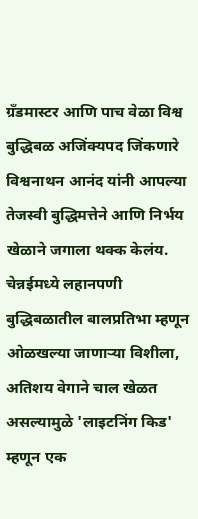ग्रँडमास्टर आणि पाच वेळा विश्व बुद्धिबळ अजिंक्यपद जिंकणारे विश्वनाथन आनंद यांनी आपल्या तेजस्वी बुद्धिमत्तेने आणि निर्भय खेळाने जगाला थक्क केलंय. चेन्नईमध्ये लहानपणी बुद्धिबळातील बालप्रतिभा म्हणून ओळखल्या जाणाऱ्या विशीला, अतिशय वेगाने चाल खेळत असल्यामुळे 'लाइटनिंग किड' म्हणून एक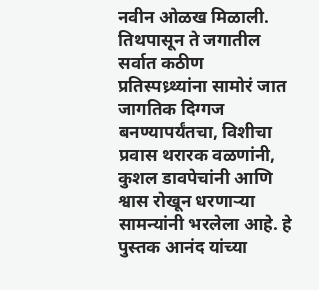नवीन ओळख मिळाली. तिथपासून ते जगातील सर्वात कठीण प्रतिस्पध्र्थ्यांना सामोरं जात जागतिक दिग्गज बनण्यापर्यंतचा, विशीचा प्रवास थरारक वळणांनी, कुशल डावपेचांनी आणि श्वास रोखून धरणाऱ्या सामन्यांनी भरलेला आहे. हे पुस्तक आनंद यांच्या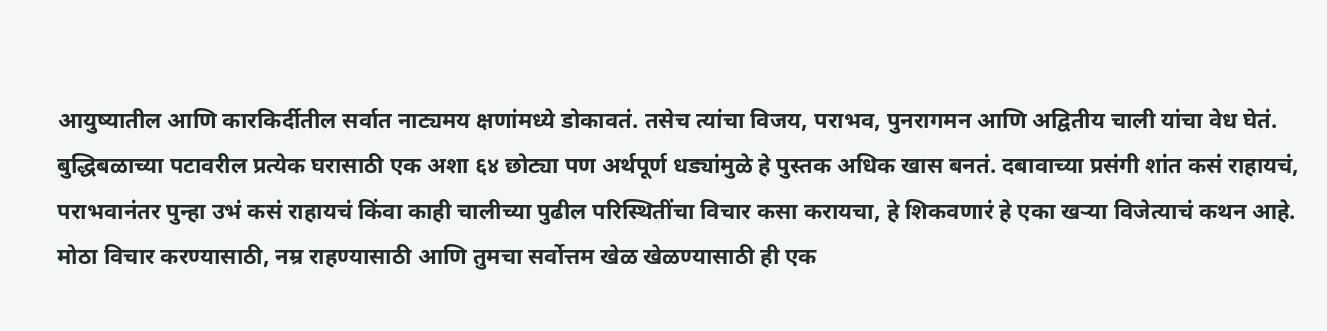आयुष्यातील आणि कारकिर्दीतील सर्वात नाट्यमय क्षणांमध्ये डोकावतं. तसेच त्यांचा विजय, पराभव, पुनरागमन आणि अद्वितीय चाली यांचा वेध घेतं. बुद्धिबळाच्या पटावरील प्रत्येक घरासाठी एक अशा ६४ छोट्या पण अर्थपूर्ण धड्यांमुळे हे पुस्तक अधिक खास बनतं. दबावाच्या प्रसंगी शांत कसं राहायचं, पराभवानंतर पुन्हा उभं कसं राहायचं किंवा काही चालीच्या पुढील परिस्थितींचा विचार कसा करायचा, हे शिकवणारं हे एका खऱ्या विजेत्याचं कथन आहे. मोठा विचार करण्यासाठी, नम्र राहण्यासाठी आणि तुमचा सर्वोत्तम खेळ खेळण्यासाठी ही एक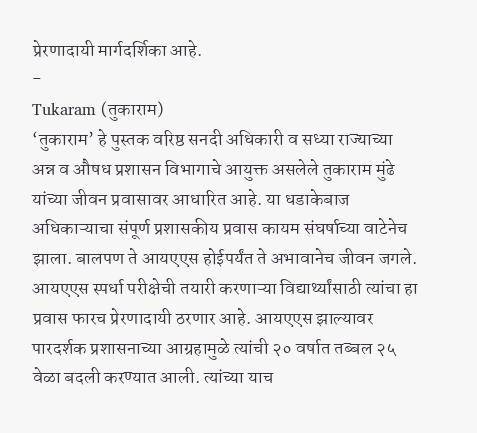प्रेरणादायी मार्गदर्शिका आहे.
-
Tukaram (तुकाराम)
‘तुकाराम’ हे पुस्तक वरिष्ठ सनदी अधिकारी व सध्या राज्याच्या अन्न व औषध प्रशासन विभागाचे आयुक्त असलेले तुकाराम मुंढे यांच्या जीवन प्रवासावर आधारित आहे. या धडाकेबाज अधिकाऱ्याचा संपूर्ण प्रशासकीय प्रवास कायम संघर्षाच्या वाटेनेच झाला. बालपण ते आयएएस होईपर्यंत ते अभावानेच जीवन जगले. आयएएस स्पर्धा परीक्षेची तयारी करणाऱ्या विद्यार्थ्यांसाठी त्यांचा हा प्रवास फारच प्रेरणादायी ठरणार आहे. आयएएस झाल्यावर पारदर्शक प्रशासनाच्या आग्रहामुळे त्यांची २० वर्षात तब्बल २५ वेळा बदली करण्यात आली. त्यांच्या याच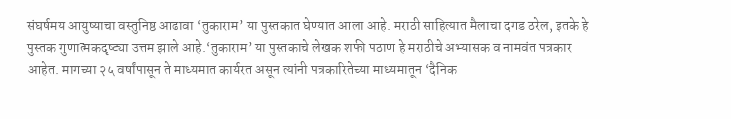संघर्षमय आयुष्याचा वस्तुनिष्ठ आढावा ‘तुकाराम’ या पुस्तकात घेण्यात आला आहे. मराठी साहित्यात मैलाचा दगड ठरेल, इतके हे पुस्तक गुणात्मकदृष्ट्या उत्तम झाले आहे.‘तुकाराम’ या पुस्तकाचे लेखक शफी पठाण हे मराठीचे अभ्यासक व नामवंत पत्रकार आहेत. मागच्या २५ वर्षांपासून ते माध्यमात कार्यरत असून त्यांनी पत्रकारितेच्या माध्यमातून ‘दैनिक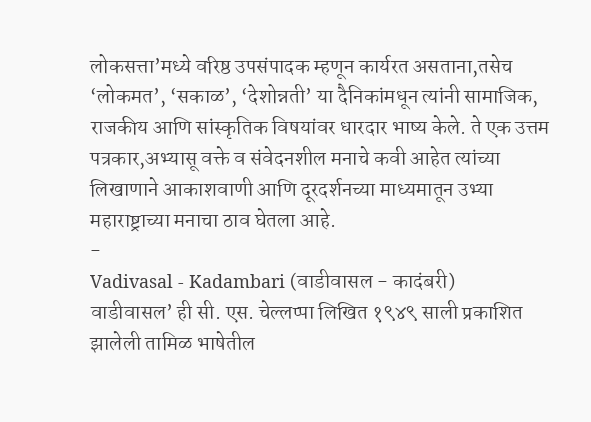लोकसत्ता’मध्ये वरिष्ठ उपसंपादक म्हणून कार्यरत असताना,तसेच ‘लोकमत’, ‘सकाळ’, ‘देशोन्नती’ या दैनिकांमधून त्यांनी सामाजिक, राजकीय आणि सांस्कृतिक विषयांवर धारदार भाष्य केले. ते एक उत्तम पत्रकार,अभ्यासू वक्ते व संवेदनशील मनाचे कवी आहेत त्यांच्या लिखाणाने आकाशवाणी आणि दूरदर्शनच्या माध्यमातून उभ्या महाराष्ट्राच्या मनाचा ठाव घेतला आहे.
-
Vadivasal - Kadambari (वाडीवासल - कादंबरी)
वाडीवासल’ ही सी. एस. चेल्लप्पा लिखित १९४९ साली प्रकाशित झालेली तामिळ भाषेतील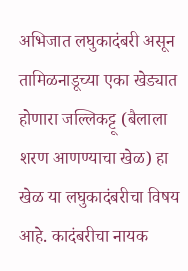अभिजात लघुकादंबरी असून तामिळनाडूच्या एका खेड्यात होणारा जल्लिकट्टू (बैलाला शरण आणण्याचा खेळ) हा खेळ या लघुकादंबरीचा विषय आहे. कादंबरीचा नायक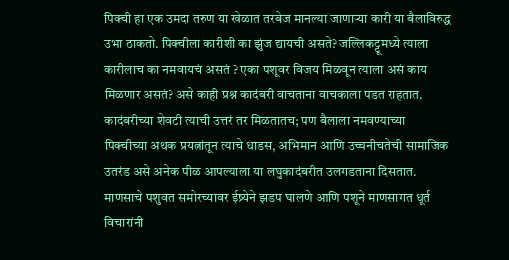पिक्ची हा एक उमदा तरुण या खेळात तरबेज मानल्या जाणाऱ्या कारी या बैलाविरुद्ध उभा ठाकतो. पिक्चीला कारीशी का झुंज द्यायची असते? जल्लिकट्टूमध्ये त्याला कारीलाच का नमवायचं असतं ? एका पशूवर विजय मिळवून त्याला असं काय मिळणार असतं? असे काही प्रश्न कादंबरी वाचताना वाचकाला पडत राहतात. कादंबरीच्या शेवटी त्याची उत्तरं तर मिळतातच; पण बैलाला नमवण्याच्या पिक्चीच्या अथक प्रयत्नांतून त्याचे धाडस, अभिमान आणि उच्चनीचतेची सामाजिक उतरंड असे अनेक पीळ आपल्याला या लघुकादंबरीत उलगडताना दिसतात. माणसाचे पशुवत समोरच्यावर ईष्र्येने झडप घालणे आणि पशूने माणसागत धूर्त विचारांनी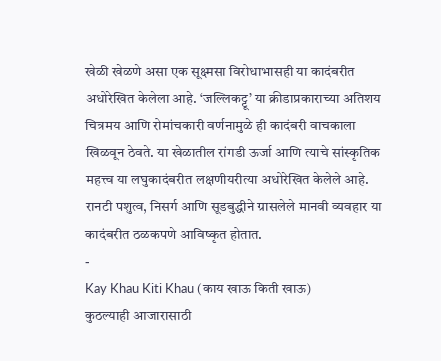खेळी खेळणे असा एक सूक्ष्मसा विरोधाभासही या कादंबरीत अधोरेखित केलेला आहे. ‘जल्लिकट्टू’ या क्रीडाप्रकाराच्या अतिशय चित्रमय आणि रोमांचकारी वर्णनामुळे ही कादंबरी वाचकाला खिळवून ठेवते. या खेळातील रांगडी ऊर्जा आणि त्याचे सांस्कृतिक महत्त्व या लघुकादंबरीत लक्षणीयरीत्या अधोरेखित केलेले आहे. रानटी पशुत्व, निसर्ग आणि सूडबुद्धीने ग्रासलेले मानवी व्यवहार या कादंबरीत ठळकपणे आविष्कृत होतात.
-
Kay Khau Kiti Khau (काय खाऊ किती खाऊ)
कुठल्याही आजारासाठी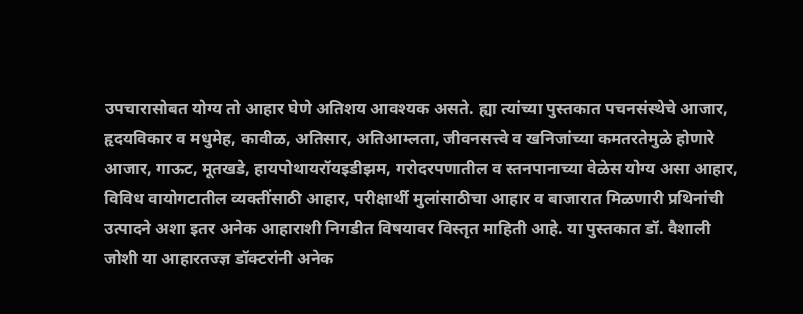उपचारासोबत योग्य तो आहार घेणे अतिशय आवश्यक असते. ह्या त्यांच्या पुस्तकात पचनसंस्थेचे आजार, हृदयविकार व मधुमेह, कावीळ, अतिसार, अतिआम्लता, जीवनसत्त्वे व खनिजांच्या कमतरतेमुळे होणारे आजार, गाऊट, मूतखडे, हायपोथायरॉयइडीझम, गरोदरपणातील व स्तनपानाच्या वेळेस योग्य असा आहार, विविध वायोगटातील व्यक्तींसाठी आहार, परीक्षार्थी मुलांसाठीचा आहार व बाजारात मिळणारी प्रथिनांची उत्पादने अशा इतर अनेक आहाराशी निगडीत विषयावर विस्तृत माहिती आहे. या पुस्तकात डॉ. वैशाली जोशी या आहारतज्ज्ञ डॉक्टरांनी अनेक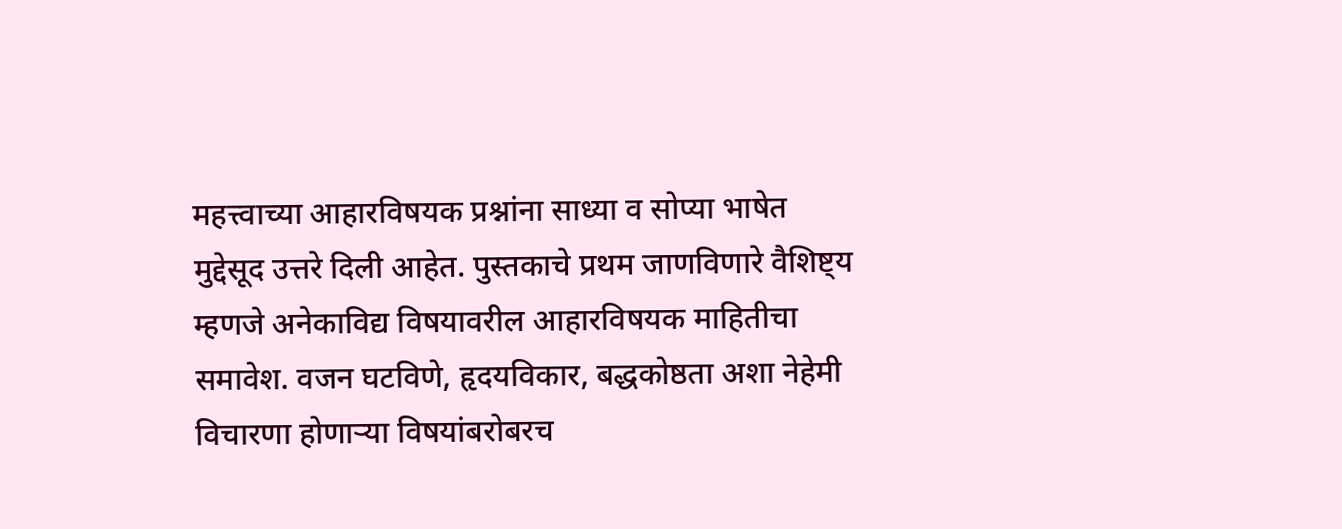महत्त्वाच्या आहारविषयक प्रश्नांना साध्या व सोप्या भाषेत मुद्देसूद उत्तरे दिली आहेत. पुस्तकाचे प्रथम जाणविणारे वैशिष्ट्य म्हणजे अनेकाविद्य विषयावरील आहारविषयक माहितीचा समावेश. वजन घटविणे, हृदयविकार, बद्धकोष्ठता अशा नेहेमी विचारणा होणाऱ्या विषयांबरोबरच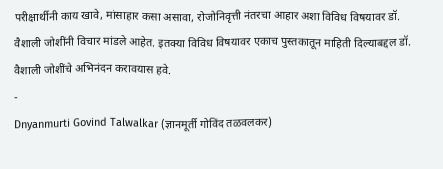परीक्षार्थीनी काय खावे, मांसाहार कसा असावा, रोजोनिवृत्ती नंतरचा आहार अशा विविध विषयावर डॉ. वैशाली जोशींनी विचार मांडले आहेत. इतक्या विविध विषयावर एकाच पुस्तकातून माहिती दिल्याबद्दल डॉ. वैशाली जोशींचे अभिनंदन करावयास हवे.
-
Dnyanmurti Govind Talwalkar (ज्ञानमूर्ती गोविंद तळवलकर)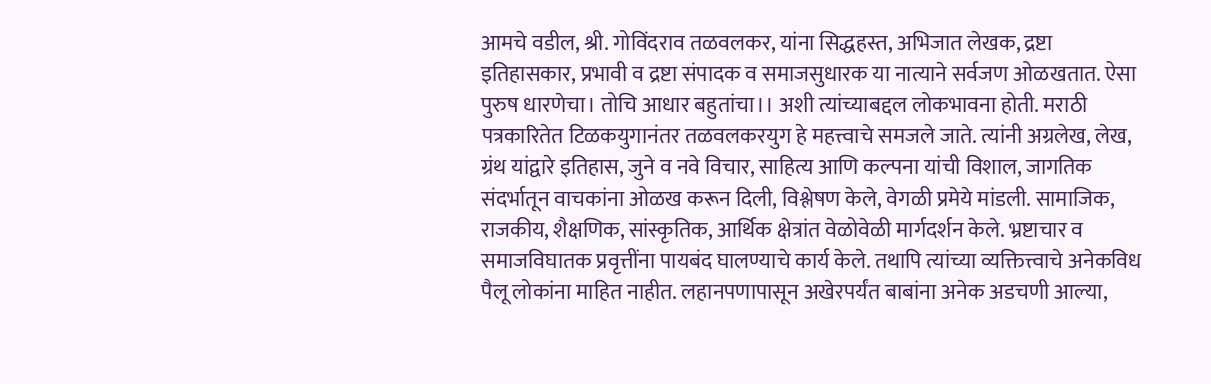आमचे वडील, श्री. गोविंदराव तळवलकर, यांना सिद्धहस्त, अभिजात लेखक, द्रष्टा इतिहासकार, प्रभावी व द्रष्टा संपादक व समाजसुधारक या नात्याने सर्वजण ओळखतात. ऐसा पुरुष धारणेचा। तोचि आधार बहुतांचा।। अशी त्यांच्याबद्दल लोकभावना होती. मराठी पत्रकारितेत टिळकयुगानंतर तळवलकरयुग हे महत्त्वाचे समजले जाते. त्यांनी अग्रलेख, लेख, ग्रंथ यांद्वारे इतिहास, जुने व नवे विचार, साहित्य आणि कल्पना यांची विशाल, जागतिक संदर्भातून वाचकांना ओळख करून दिली, विश्लेषण केले, वेगळी प्रमेये मांडली. सामाजिक, राजकीय, शैक्षणिक, सांस्कृतिक, आर्थिक क्षेत्रांत वेळोवेळी मार्गदर्शन केले. भ्रष्टाचार व समाजविघातक प्रवृत्तींना पायबंद घालण्याचे कार्य केले. तथापि त्यांच्या व्यक्तित्त्वाचे अनेकविध पैलू लोकांना माहित नाहीत. लहानपणापासून अखेरपर्यंत बाबांना अनेक अडचणी आल्या,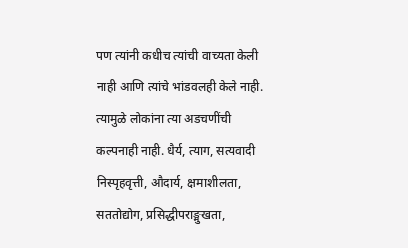पण त्यांनी कधीच त्यांची वाच्यता केली नाही आणि त्यांचे भांडवलही केले नाही. त्यामुळे लोकांना त्या अडचणींची कल्पनाही नाही. धैर्य, त्याग, सत्यवादी निस्पृहवृत्ती, औदार्य, क्षमाशीलता, सततोद्योग, प्रसिद्धीपराङ्मुखता,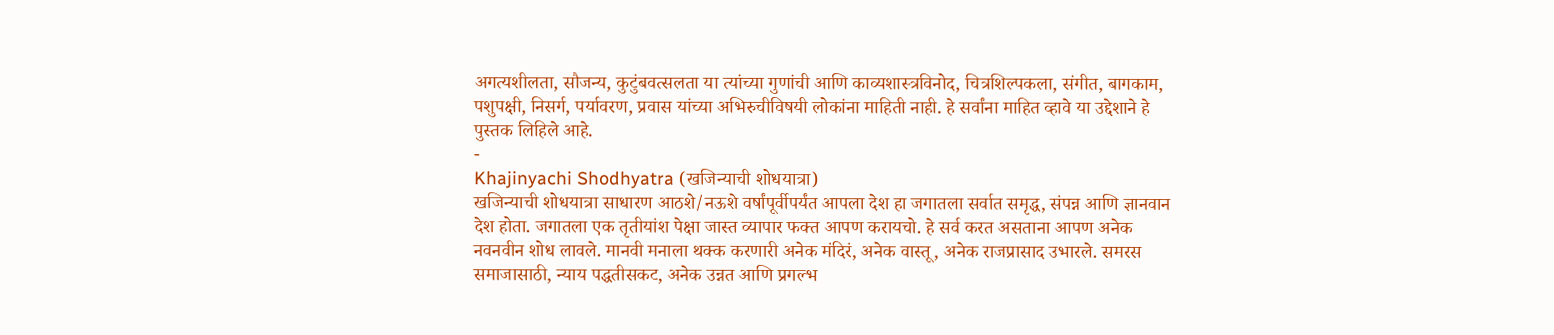अगत्यशीलता, सौजन्य, कुटुंबवत्सलता या त्यांच्या गुणांची आणि काव्यशास्त्रविनोद, चित्रशिल्पकला, संगीत, बागकाम, पशुपक्षी, निसर्ग, पर्यावरण, प्रवास यांच्या अभिरुचीविषयी लोकांना माहिती नाही. हे सर्वांना माहित व्हावे या उद्देशाने हे पुस्तक लिहिले आहे.
-
Khajinyachi Shodhyatra (खजिन्याची शोधयात्रा)
खजिन्याची शोधयात्रा साधारण आठशे/नऊशे वर्षांपूर्वीपर्यंत आपला देश हा जगातला सर्वात समृद्ध, संपन्न आणि ज्ञानवान देश होता. जगातला एक तृतीयांश पेक्षा जास्त व्यापार फक्त आपण करायचो. हे सर्व करत असताना आपण अनेक नवनवीन शोध लावले. मानवी मनाला थक्क करणारी अनेक मंदिरं, अनेक वास्तू, अनेक राजप्रासाद उभारले. समरस समाजासाठी, न्याय पद्धतीसकट, अनेक उन्नत आणि प्रगल्भ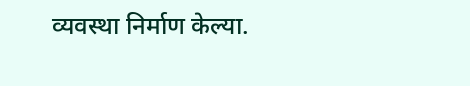व्यवस्था निर्माण केल्या.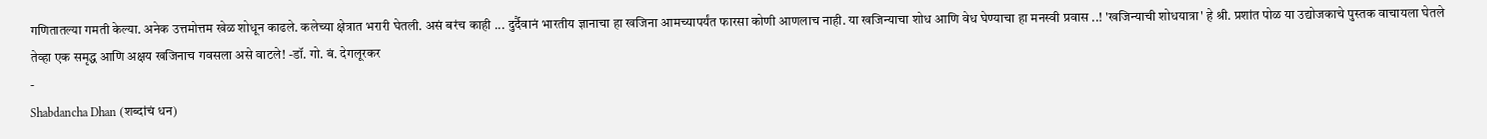गणितातल्या गमती केल्या. अनेक उत्तमोत्तम खेळ शोधून काढले. कलेच्या क्षेत्रात भरारी घेतली. असं बरंच काही ... दुर्दैवानं भारतीय ज्ञानाचा हा खजिना आमच्यापर्यंत फारसा कोणी आणलाच नाही. या खजिन्याचा शोध आणि वेध घेण्याचा हा मनस्वी प्रवास ..! 'खजिन्याची शोधयात्रा' हे श्री. प्रशांत पोळ या उद्योजकाचे पुस्तक वाचायला घेतले तेव्हा एक समृद्ध आणि अक्षय खजिनाच गवसला असे वाटले! -डॉ. गो. बं. देगलूरकर
-
Shabdancha Dhan (शब्दांचं धन)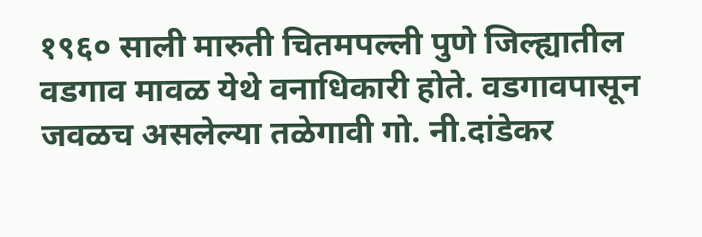१९६० साली मारुती चितमपल्ली पुणे जिल्ह्यातील वडगाव मावळ येथे वनाधिकारी होते. वडगावपासून जवळच असलेल्या तळेगावी गो. नी.दांडेकर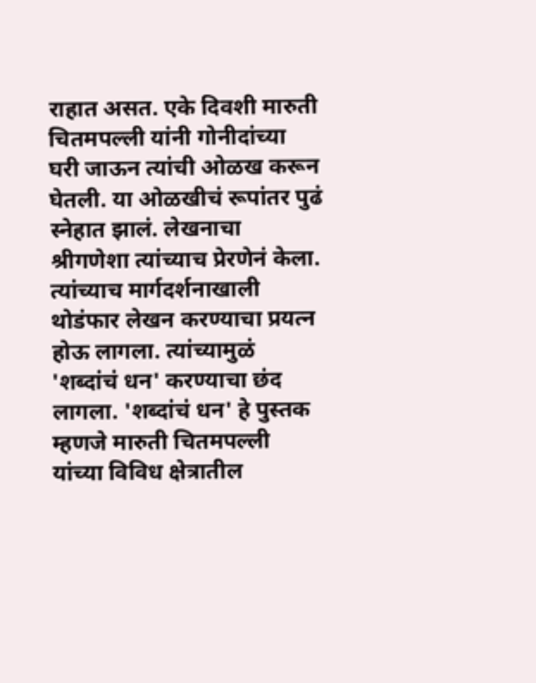राहात असत. एके दिवशी मारुती चितमपल्ली यांनी गोनीदांच्या घरी जाऊन त्यांची ओळख करून घेतली. या ओळखीचं रूपांतर पुढं स्नेहात झालं. लेखनाचा श्रीगणेशा त्यांच्याच प्रेरणेनं केला. त्यांच्याच मार्गदर्शनाखाली थोडंफार लेखन करण्याचा प्रयत्न होऊ लागला. त्यांच्यामुळं 'शब्दांचं धन' करण्याचा छंद लागला. 'शब्दांचं धन' हे पुस्तक म्हणजे मारुती चितमपल्ली यांच्या विविध क्षेत्रातील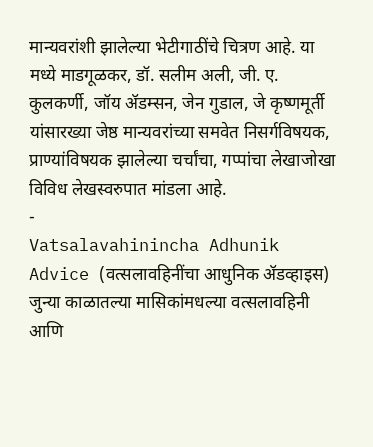मान्यवरांशी झालेल्या भेटीगाठींचे चित्रण आहे. या मध्ये माडगूळकर, डॉ. सलीम अली, जी. ए. कुलकर्णी, जॉय ॲडम्सन, जेन गुडाल, जे कृष्णमूर्ती यांसारख्या जेष्ठ मान्यवरांच्या समवेत निसर्गविषयक, प्राण्यांविषयक झालेल्या चर्चांचा, गप्पांचा लेखाजोखा विविध लेखस्वरुपात मांडला आहे.
-
Vatsalavahinincha Adhunik Advice (वत्सलावहिनींचा आधुनिक ॲडव्हाइस)
जुन्या काळातल्या मासिकांमधल्या वत्सलावहिनी आणि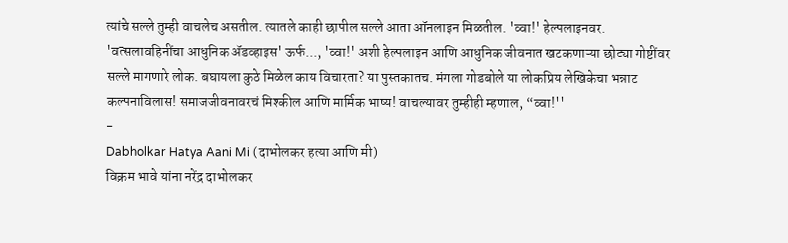त्यांचे सल्ले तुम्ही वाचलेच असतील. त्यातले काही छापील सल्ले आता ऑनलाइन मिळतील. 'व्वा!' हेल्पलाइनवर. 'वत्सलावहिनींचा आधुनिक ॲडव्हाइस' ऊर्फ..., 'व्वा!' अशी हेल्पलाइन आणि आधुनिक जीवनात खटकणाऱ्या छोट्या गोष्टींवर सल्ले मागणारे लोक. बघायला कुठे मिळेल काय विचारता? या पुस्तकातच. मंगला गोडबोले या लोकप्रिय लेखिकेचा भन्नाट कल्पनाविलास! समाजजीवनावरचं मिश्कील आणि मार्मिक भाष्य! वाचल्यावर तुम्हीही म्हणाल, “व्वा!''
-
Dabholkar Hatya Aani Mi (दाभोलकर हत्या आणि मी)
विक्रम भावे यांना नरेंद्र दाभोलकर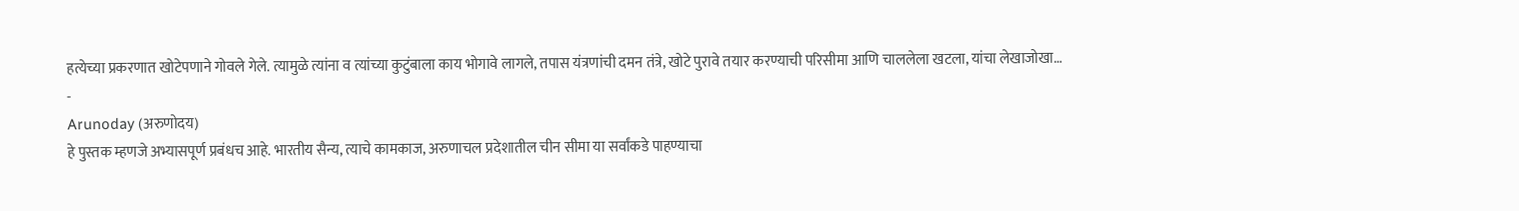हत्येच्या प्रकरणात खोटेपणाने गोवले गेले. त्यामुळे त्यांना व त्यांच्या कुटुंबाला काय भोगावे लागले, तपास यंत्रणांची दमन तंत्रे, खोटे पुरावे तयार करण्याची परिसीमा आणि चाललेला खटला, यांचा लेखाजोखा…
-
Arunoday (अरुणोदय)
हे पुस्तक म्हणजे अभ्यासपूर्ण प्रबंधच आहे. भारतीय सैन्य, त्याचे कामकाज, अरुणाचल प्रदेशातील चीन सीमा या सर्वांकडे पाहण्याचा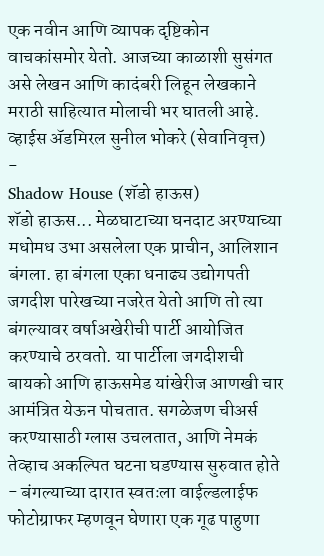एक नवीन आणि व्यापक दृष्टिकोन वाचकांसमोर येतो. आजच्या काळाशी सुसंगत असे लेखन आणि कादंबरी लिहून लेखकाने मराठी साहित्यात मोलाची भर घातली आहे. व्हाईस ॲडमिरल सुनील भोकरे (सेवानिवृत्त)
-
Shadow House (शॅडो हाऊस)
शॅडो हाऊस... मेळघाटाच्या घनदाट अरण्याच्या मधोमध उभा असलेला एक प्राचीन, आलिशान बंगला. हा बंगला एका धनाढ्य उद्योगपती जगदीश पारेखच्या नजरेत येतो आणि तो त्या बंगल्यावर वर्षाअखेरीची पार्टी आयोजित करण्याचे ठरवतो. या पार्टीला जगदीशची बायको आणि हाऊसमेड यांखेरीज आणखी चार आमंत्रित येऊन पोचतात. सगळेजण चीअर्स करण्यासाठी ग्लास उचलतात, आणि नेमकं तेव्हाच अकल्पित घटना घडण्यास सुरुवात होते - बंगल्याच्या दारात स्वतःला वाईल्डलाईफ फोटोग्राफर म्हणवून घेणारा एक गूढ पाहुणा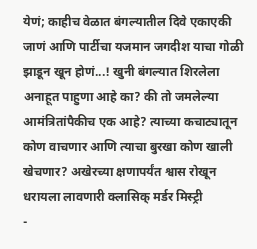येणं; काहीच वेळात बंगल्यातील दिवे एकाएकी जाणं आणि पार्टीचा यजमान जगदीश याचा गोळी झाडून खून होणं...! खुनी बंगल्यात शिरलेला अनाहूत पाहुणा आहे का? की तो जमलेल्या आमंत्रितांपैकीच एक आहे? त्याच्या कचाट्यातून कोण वाचणार आणि त्याचा बुरखा कोण खाली खेचणार? अखेरच्या क्षणापर्यंत श्वास रोखून धरायला लावणारी क्लासिक् मर्डर मिस्ट्री
-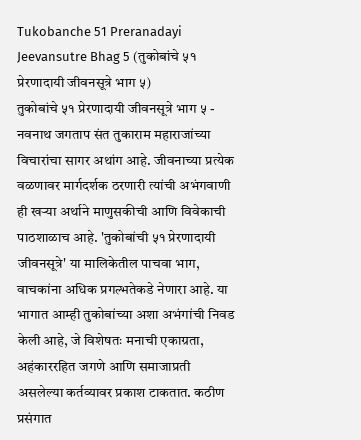Tukobanche 51 Preranadayi Jeevansutre Bhag 5 (तुकोबांचे ५१ प्रेरणादायी जीवनसूत्रे भाग ५)
तुकोबांचे ५१ प्रेरणादायी जीवनसूत्रे भाग ५ - नवनाथ जगताप संत तुकाराम महाराजांच्या विचारांचा सागर अथांग आहे. जीवनाच्या प्रत्येक वळणावर मार्गदर्शक ठरणारी त्यांची अभंगवाणी ही खऱ्या अर्थाने माणुसकीची आणि विवेकाची पाठशाळाच आहे. 'तुकोबांची ५१ प्रेरणादायी जीवनसूत्रे' या मालिकेतील पाचवा भाग, वाचकांना अधिक प्रगल्भतेकडे नेणारा आहे. या भागात आम्ही तुकोबांच्या अशा अभंगांची निवड केली आहे, जे विशेषतः मनाची एकाग्रता, अहंकाररहित जगणे आणि समाजाप्रती असलेल्या कर्तव्यावर प्रकाश टाकतात. कठीण प्रसंगात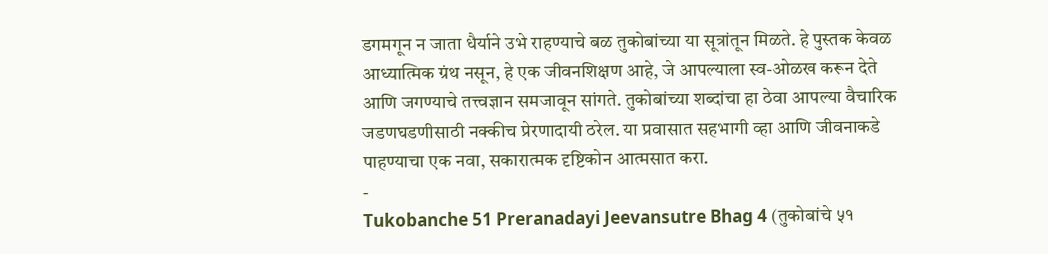डगमगून न जाता धैर्याने उभे राहण्याचे बळ तुकोबांच्या या सूत्रांतून मिळते. हे पुस्तक केवळ आध्यात्मिक ग्रंथ नसून, हे एक जीवनशिक्षण आहे, जे आपल्याला स्व-ओळख करून देते आणि जगण्याचे तत्त्वज्ञान समजावून सांगते. तुकोबांच्या शब्दांचा हा ठेवा आपल्या वैचारिक जडणघडणीसाठी नक्कीच प्रेरणादायी ठरेल. या प्रवासात सहभागी व्हा आणि जीवनाकडे पाहण्याचा एक नवा, सकारात्मक दृष्टिकोन आत्मसात करा.
-
Tukobanche 51 Preranadayi Jeevansutre Bhag 4 (तुकोबांचे ५१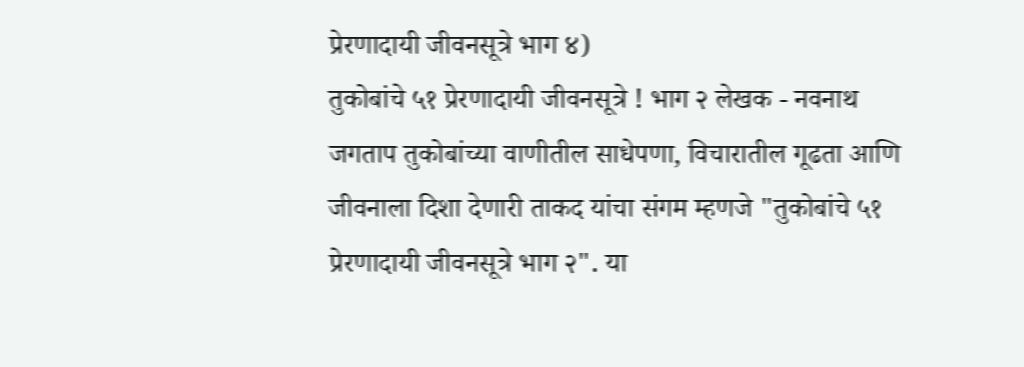प्रेरणादायी जीवनसूत्रे भाग ४)
तुकोबांचे ५१ प्रेरणादायी जीवनसूत्रे ! भाग २ लेखक - नवनाथ जगताप तुकोबांच्या वाणीतील साधेपणा, विचारातील गूढता आणि जीवनाला दिशा देणारी ताकद यांचा संगम म्हणजे "तुकोबांचे ५१ प्रेरणादायी जीवनसूत्रे भाग २". या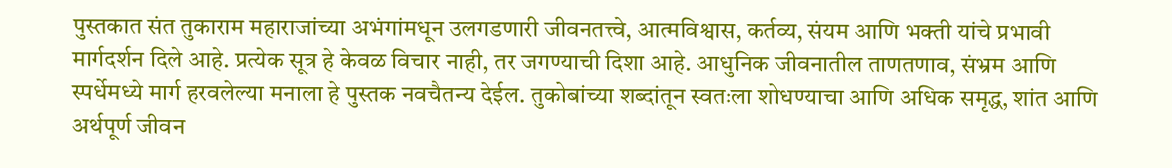पुस्तकात संत तुकाराम महाराजांच्या अभंगांमधून उलगडणारी जीवनतत्त्वे, आत्मविश्वास, कर्तव्य, संयम आणि भक्ती यांचे प्रभावी मार्गदर्शन दिले आहे. प्रत्येक सूत्र हे केवळ विचार नाही, तर जगण्याची दिशा आहे. आधुनिक जीवनातील ताणतणाव, संभ्रम आणि स्पर्धेमध्ये मार्ग हरवलेल्या मनाला हे पुस्तक नवचैतन्य देईल. तुकोबांच्या शब्दांतून स्वतःला शोधण्याचा आणि अधिक समृद्ध, शांत आणि अर्थपूर्ण जीवन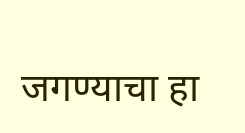जगण्याचा हा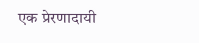एक प्रेरणादायी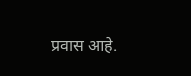प्रवास आहे.